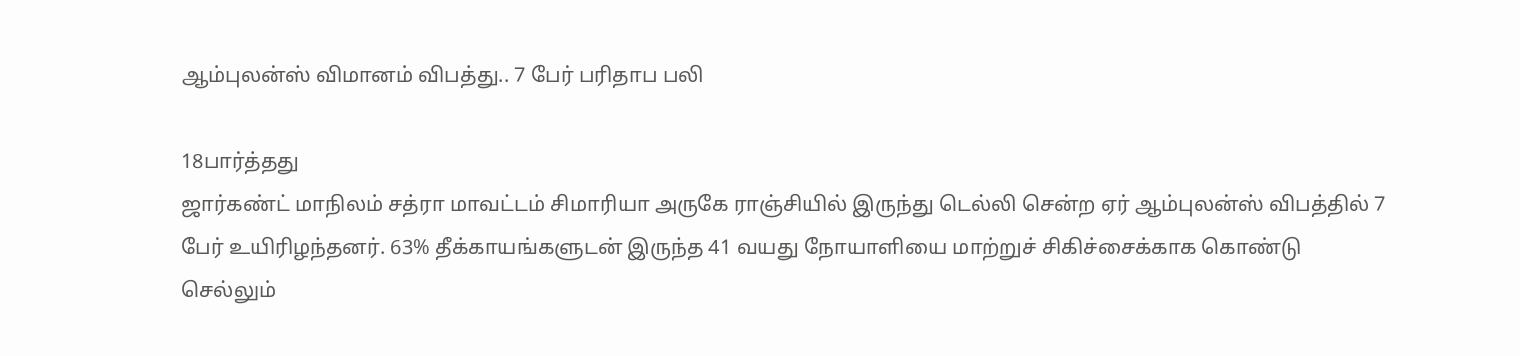ஆம்புலன்ஸ் விமானம் விபத்து.. 7 பேர் பரிதாப பலி

18பார்த்தது
ஜார்கண்ட் மாநிலம் சத்ரா மாவட்டம் சிமாரியா அருகே ராஞ்சியில் இருந்து டெல்லி சென்ற ஏர் ஆம்புலன்ஸ் விபத்தில் 7 பேர் உயிரிழந்தனர். 63% தீக்காயங்களுடன் இருந்த 41 வயது நோயாளியை மாற்றுச் சிகிச்சைக்காக கொண்டு செல்லும்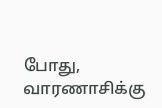போது, வாரணாசிக்கு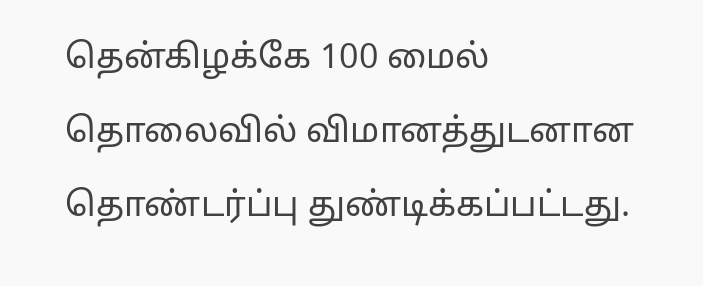தென்கிழக்கே 100 மைல் தொலைவில் விமானத்துடனான தொண்டர்ப்பு துண்டிக்கப்பட்டது.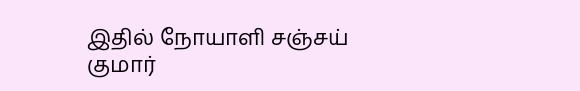இதில் நோயாளி சஞ்சய் குமார்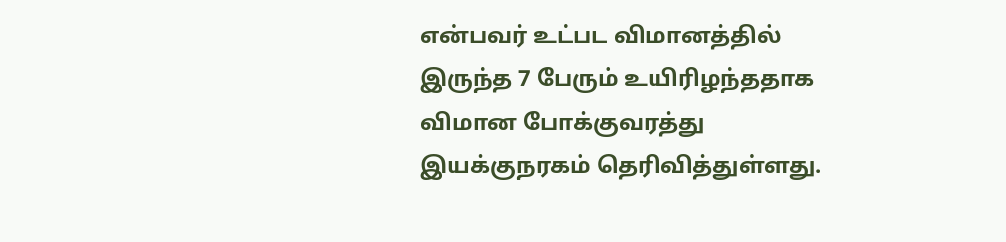என்பவர் உட்பட விமானத்தில் இருந்த 7 பேரும் உயிரிழந்ததாக விமான போக்குவரத்து இயக்குநரகம் தெரிவித்துள்ளது.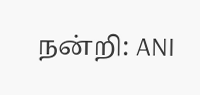நன்றி: ANI